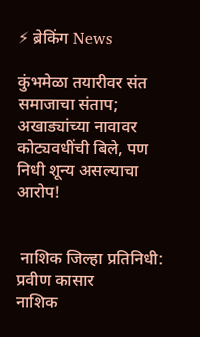⚡ ब्रेकिंग News

कुंभमेळा तयारीवर संत समाजाचा संताप; अखाड्यांच्या नावावर कोट्यवधींची बिले, पण निधी शून्य असल्याचा आरोप!


 नाशिक जिल्हा प्रतिनिधी: प्रवीण कासार
नाशिक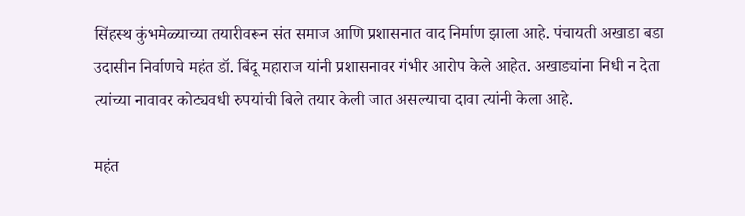सिंहस्थ कुंभमेळ्याच्या तयारीवरून संत समाज आणि प्रशासनात वाद निर्माण झाला आहे. पंचायती अखाडा बडा उदासीन निर्वाणचे महंत डॉ. बिंदू महाराज यांनी प्रशासनावर गंभीर आरोप केले आहेत. अखाड्यांना निधी न देता त्यांच्या नावावर कोट्यवधी रुपयांची बिले तयार केली जात असल्याचा दावा त्यांनी केला आहे.

महंत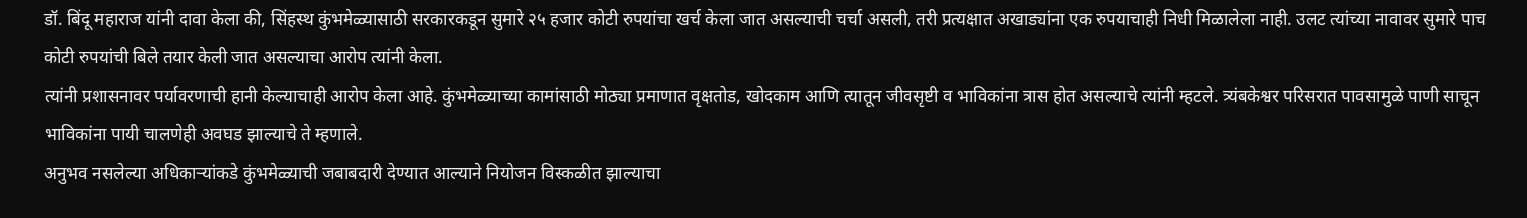डॉ. बिंदू महाराज यांनी दावा केला की, सिंहस्थ कुंभमेळ्यासाठी सरकारकडून सुमारे २५ हजार कोटी रुपयांचा खर्च केला जात असल्याची चर्चा असली, तरी प्रत्यक्षात अखाड्यांना एक रुपयाचाही निधी मिळालेला नाही. उलट त्यांच्या नावावर सुमारे पाच कोटी रुपयांची बिले तयार केली जात असल्याचा आरोप त्यांनी केला.
त्यांनी प्रशासनावर पर्यावरणाची हानी केल्याचाही आरोप केला आहे. कुंभमेळ्याच्या कामांसाठी मोठ्या प्रमाणात वृक्षतोड, खोदकाम आणि त्यातून जीवसृष्टी व भाविकांना त्रास होत असल्याचे त्यांनी म्हटले. त्र्यंबकेश्वर परिसरात पावसामुळे पाणी साचून भाविकांना पायी चालणेही अवघड झाल्याचे ते म्हणाले.
अनुभव नसलेल्या अधिकाऱ्यांकडे कुंभमेळ्याची जबाबदारी देण्यात आल्याने नियोजन विस्कळीत झाल्याचा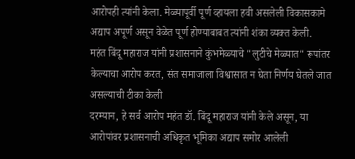आरोपही त्यांनी केला. मेळ्यापूर्वी पूर्ण व्हायला हवी असलेली विकासकामे अद्याप अपूर्ण असून वेळेत पूर्ण होण्याबाबत त्यांनी शंका व्यक्त केली.
महंत बिंदू महाराज यांनी प्रशासनाने कुंभमेळ्याचे "लुटीचे मेळ्यात" रूपांतर केल्याचा आरोप करत, संत समाजाला विश्वासात न घेता निर्णय घेतले जात असल्याची टीका केली
दरम्यान, हे सर्व आरोप महंत डॉ. बिंदू महाराज यांनी केले असून, या आरोपांवर प्रशासनाची अधिकृत भूमिका अद्याप समोर आलेली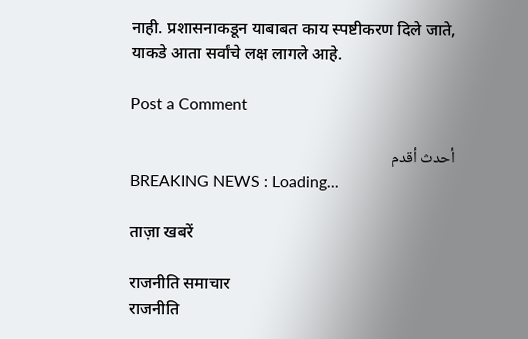नाही. प्रशासनाकडून याबाबत काय स्पष्टीकरण दिले जाते, याकडे आता सर्वांचे लक्ष लागले आहे.

Post a Comment

أحدث أقدم
BREAKING NEWS : Loading...

ताज़ा खबरें

राजनीति समाचार
राजनीति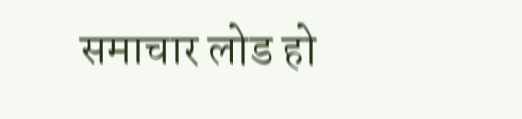समाचार लोड हो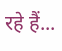रहे हैं...